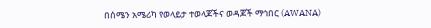በሰሜን አሜሪካ የወላይታ ተወላጆችና ወዳጆች ማኅበር (AWANA)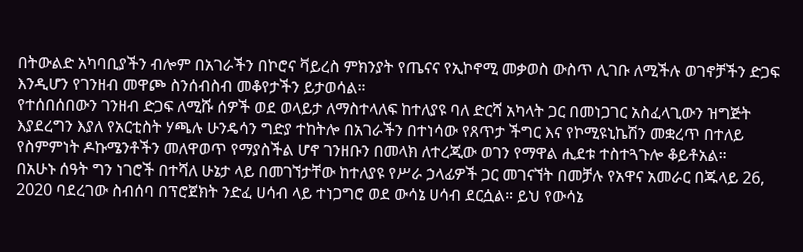በትውልድ አካባቢያችን ብሎም በአገራችን በኮሮና ቫይረስ ምክንያት የጤናና የኢኮኖሚ መቃወስ ውስጥ ሊገቡ ለሚችሉ ወገኖቻችን ድጋፍ እንዲሆን የገንዘብ መዋጮ ስንሰብስብ መቆየታችን ይታወሳል።
የተሰበሰበውን ገንዘብ ድጋፍ ለሚሹ ሰዎች ወደ ወላይታ ለማስተላለፍ ከተለያዩ ባለ ድርሻ አካላት ጋር በመነጋገር አስፈላጊውን ዝግጅት እያደረግን እያለ የአርቲስት ሃጫሉ ሁንዴሳን ግድያ ተከትሎ በአገራችን በተነሳው የጸጥታ ችግር እና የኮሚዩኒኬሽን መቋረጥ በተለይ የስምምነት ዶኩሜንቶችን መለዋወጥ የማያስችል ሆኖ ገንዘቡን በመላክ ለተረጂው ወገን የማዋል ሒደቱ ተስተጓጉሎ ቆይቶአል።
በአሁኑ ሰዓት ግን ነገሮች በተሻለ ሁኔታ ላይ በመገኘታቸው ከተለያዩ የሥራ ኃላፊዎች ጋር መገናኘት በመቻሉ የአዋና አመራር በጁላይ 26, 2020 ባደረገው ስብሰባ በፕሮጀክት ንድፈ ሀሳብ ላይ ተነጋግሮ ወደ ውሳኔ ሀሳብ ደርሷል። ይህ የውሳኔ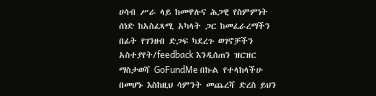ሀሳብ ሥራ ላይ ከመዋሉና ሕጋዊ የስምምነት ሰነድ ከአስፈጻሚ አካላት ጋር ከመፈራረማችን በፊት የገንዘብ ድጋፍ ካደረጉ ወገኖቻችን አስተያየት/feedback እንዲሰጠን ዝርዝር ማስታወሻ GoFundMe በኩል የተላከላችሁ በመሆኑ እስከዚህ ሳምንት መጨረሻ ድረስ ይህን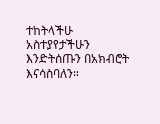ተከትላችሁ አስተያየታችሁን እንድትሰጡን በአክብሮት እናሳስባለን።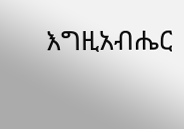እግዚአብሔር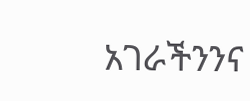አገራችንንና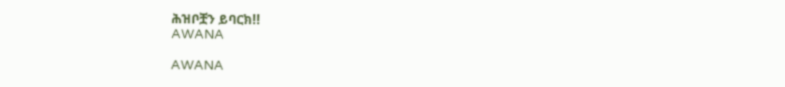ሕዝቦቿን ይባርክ!!
AWANA

AWANA